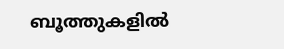ബൂത്തുകളിൽ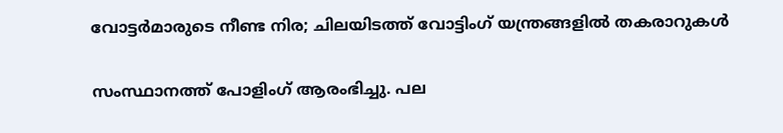വോട്ടർമാരുടെ നീണ്ട നിര; ചിലയിടത്ത് വോട്ടിംഗ് യന്ത്രങ്ങളിൽ തകരാറുകൾ

സംസ്ഥാനത്ത് പോളിംഗ് ആരംഭിച്ചു. പല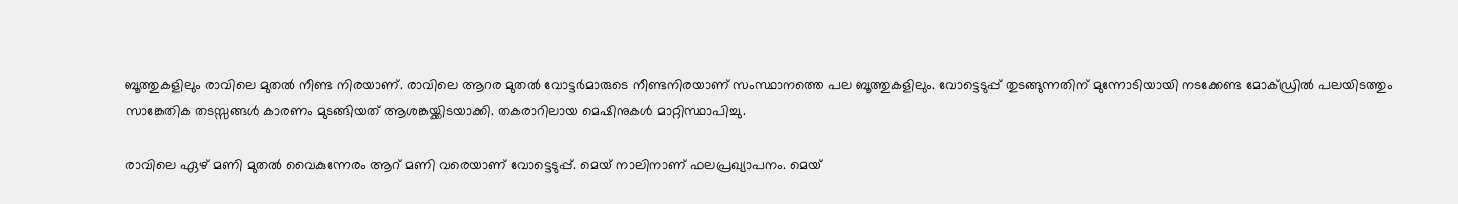ബൂത്തുകളിലും രാവിലെ മുതൽ നീണ്ട നിരയാണ്. രാവിലെ ആറര മുതൽ വോട്ടർമാരുടെ നീണ്ടനിരയാണ് സംസ്ഥാനത്തെ പല ബൂത്തുകളിലും. വോട്ടെടുപ്പ് തുടങ്ങുന്നതിന് മുന്നോടിയായി നടക്കേണ്ട മോക്ഡ്രിൽ പലയിടത്തും സാങ്കേതിക തടസ്സങ്ങൾ കാരണം മുടങ്ങിയത് ആശങ്കയ്ക്കിടയാക്കി. തകരാറിലായ മെഷിനുകൾ മാറ്റിസ്ഥാപിച്ചു.

രാവിലെ ഏഴ് മണി മുതൽ വൈകുന്നേരം ആറ് മണി വരെയാണ് വോട്ടെടുപ്പ്. മെയ് നാലിനാണ് ഫലപ്രഖ്യാപനം. മെയ്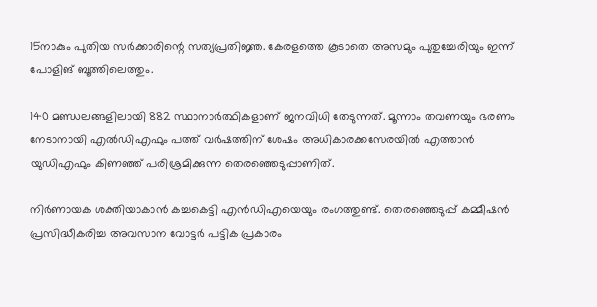15നാകും പുതിയ സർക്കാരിന്റെ സത്യപ്രതിജ്ഞ. കേരളത്തെ കൂടാതെ അസമും പുതുച്ചേരിയും ഇന്ന് പോളിങ് ബൂത്തിലെത്തും.

140 മണ്ഡലങ്ങളിലായി 882 സ്ഥാനാര്‍ത്ഥികളാണ് ജനവിധി തേടുന്നത്. മൂന്നാം തവണയും ഭരണം നേടാനായി എല്‍ഡിഎഫും പത്ത് വര്‍ഷത്തിന് ശേഷം അധികാരക്കസേരയില്‍ എത്താന്‍ യുഡിഎഫും കിണഞ്ഞ് പരിശ്രമിക്കുന്ന തെരഞ്ഞെടുപ്പാണിത്.

നിര്‍ണായക ശക്തിയാകാന്‍ കച്ചകെട്ടി എന്‍ഡിഎയെയും രംഗത്തുണ്ട്. തെരഞ്ഞെടുപ്പ് കമ്മീഷന്‍ പ്രസിദ്ധീകരിച്ച അവസാന വോട്ടര്‍ പട്ടിക പ്രകാരം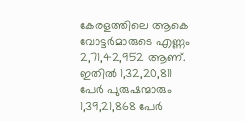കേരളത്തിലെ ആകെ വോട്ടര്‍മാരുടെ എണ്ണം 2,71,42,952 ആണ്. ഇതില്‍ 1,32,20,811 പേര്‍ പുരുഷന്മാരും 1,39,21,868 പേര്‍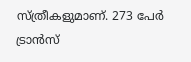സ്ത്രീകളുമാണ്. 273 പേര്‍ ട്രാൻസ്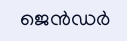ജെൻഡർ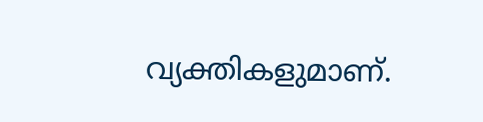വ്യക്തികളുമാണ്.